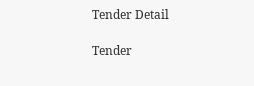Tender Detail

Tender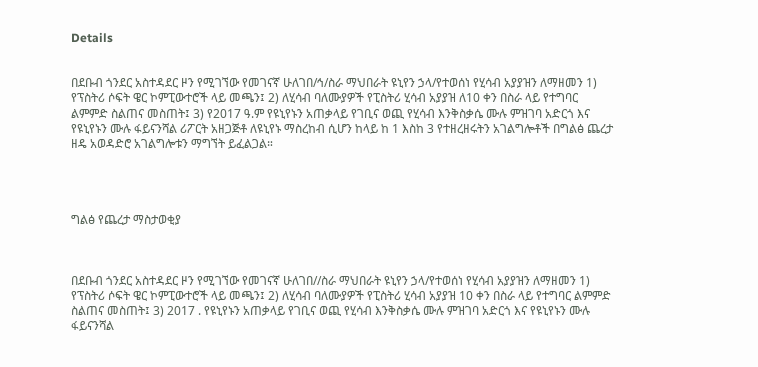Details


በደቡብ ጎንደር አስተዳደር ዞን የሚገኘው የመገናኛ ሁለገበ/ኅ/ስራ ማህበራት ዩኒየን ኃላ/የተወሰነ የሂሳብ አያያዝን ለማዘመን 1) የፕስትሪ ሶፍት ዌር ኮምፒውተሮች ላይ መጫን፤ 2) ለሂሳብ ባለሙያዎች የፒስትሪ ሂሳብ አያያዝ ለ10 ቀን በስራ ላይ የተግባር ልምምድ ስልጠና መስጠት፤ 3) የ2017 ዓ.ም የዩኒየኑን አጠቃላይ የገቢና ወጪ የሂሳብ እንቅስቃሴ ሙሉ ምዝገባ አድርጎ እና የዩኒየኑን ሙሉ ፋይናንሻል ሪፖርት አዘጋጅቶ ለዩኒየኑ ማስረከብ ሲሆን ከላይ ከ 1 እስከ 3 የተዘረዘሩትን አገልግሎቶች በግልፅ ጨረታ ዘዴ አወዳድሮ አገልግሎቱን ማግኘት ይፈልጋል።




ግልፅ የጨረታ ማስታወቂያ



በደቡብ ጎንደር አስተዳደር ዞን የሚገኘው የመገናኛ ሁለገበ//ስራ ማህበራት ዩኒየን ኃላ/የተወሰነ የሂሳብ አያያዝን ለማዘመን 1) የፕስትሪ ሶፍት ዌር ኮምፒውተሮች ላይ መጫን፤ 2) ለሂሳብ ባለሙያዎች የፒስትሪ ሂሳብ አያያዝ 10 ቀን በስራ ላይ የተግባር ልምምድ ስልጠና መስጠት፤ 3) 2017 . የዩኒየኑን አጠቃላይ የገቢና ወጪ የሂሳብ እንቅስቃሴ ሙሉ ምዝገባ አድርጎ እና የዩኒየኑን ሙሉ ፋይናንሻል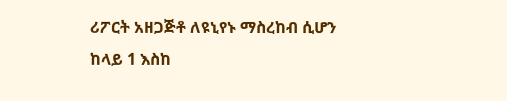ሪፖርት አዘጋጅቶ ለዩኒየኑ ማስረከብ ሲሆን ከላይ 1 እስከ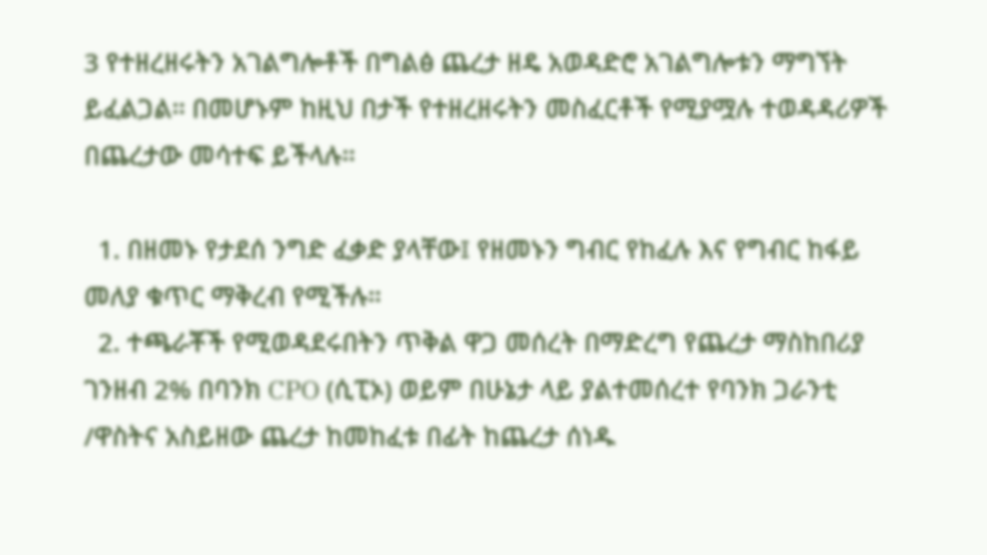3 የተዘረዘሩትን አገልግሎቶች በግልፅ ጨረታ ዘዴ አወዳድሮ አገልግሎቱን ማግኘት ይፈልጋል። በመሆኑም ከዚህ በታች የተዘረዘሩትን መስፈርቶች የሚያሟሉ ተወዳዳሪዎች በጨረታው መሳተፍ ይችላሉ።

  1. በዘመኑ የታደሰ ንግድ ፈቃድ ያላቸው፤ የዘመኑን ግብር የከፈሉ እና የግብር ከፋይ መለያ ቁጥር ማቅረብ የሚችሉ።
  2. ተጫራቾች የሚወዳደሩበትን ጥቅል ዋጋ መሰረት በማድረግ የጨረታ ማስከበሪያ ገንዘብ 2% በባንክ CPO (ሲፒኦ) ወይም በሁኔታ ላይ ያልተመሰረተ የባንክ ጋራንቲ /ዋስትና አስይዘው ጨረታ ከመከፈቱ በፊት ከጨረታ ሰነዱ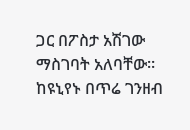ጋር በፖስታ አሽገው ማስገባት አለባቸው። ከዩኒየኑ በጥሬ ገንዘብ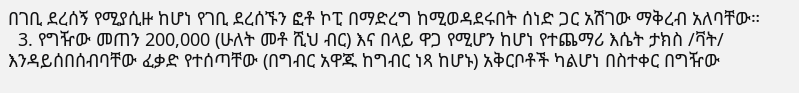በገቢ ደረሰኝ የሚያሲዙ ከሆነ የገቢ ደረሰኙን ፎቶ ኮፒ በማድረግ ከሚወዳደሩበት ሰነድ ጋር አሽገው ማቅረብ አለባቸው።
  3. የግዥው መጠን 200,000 (ሁለት መቶ ሺህ ብር) እና በላይ ዋጋ የሚሆን ከሆነ የተጨማሪ እሴት ታክስ /ቫት/ እንዳይሰበሰብባቸው ፈቃድ የተሰጣቸው (በግብር አዋጁ ከግብር ነጻ ከሆኑ) አቅርቦቶች ካልሆነ በስተቀር በግዥው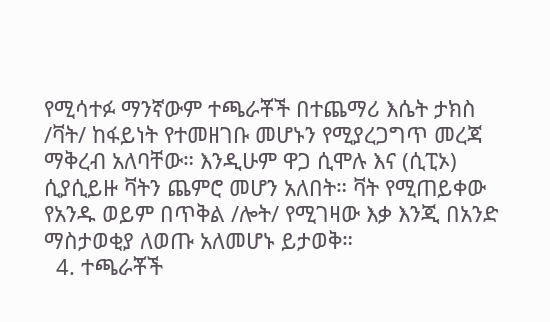የሚሳተፉ ማንኛውም ተጫራቾች በተጨማሪ እሴት ታክስ /ቫት/ ከፋይነት የተመዘገቡ መሆኑን የሚያረጋግጥ መረጃ ማቅረብ አለባቸው። እንዲሁም ዋጋ ሲሞሉ እና (ሲፒኦ) ሲያሲይዙ ቫትን ጨምሮ መሆን አለበት። ቫት የሚጠይቀው የአንዱ ወይም በጥቅል /ሎት/ የሚገዛው እቃ እንጂ በአንድ ማስታወቂያ ለወጡ አለመሆኑ ይታወቅ።
  4. ተጫራቾች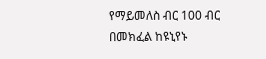የማይመለስ ብር 100 ብር በመክፈል ከዩኒየኑ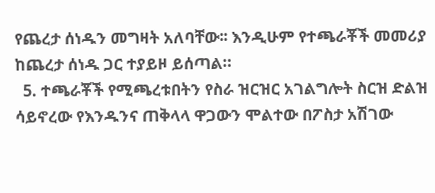የጨረታ ሰነዱን መግዛት አለባቸው፡፡ እንዲሁም የተጫራቾች መመሪያ ከጨረታ ሰነዱ ጋር ተያይዞ ይሰጣል።
  5. ተጫራቾች የሚጫረቱበትን የስራ ዝርዝር አገልግሎት ስርዝ ድልዝ ሳይኖረው የእንዱንና ጠቅላላ ዋጋውን ሞልተው በፖስታ አሽገው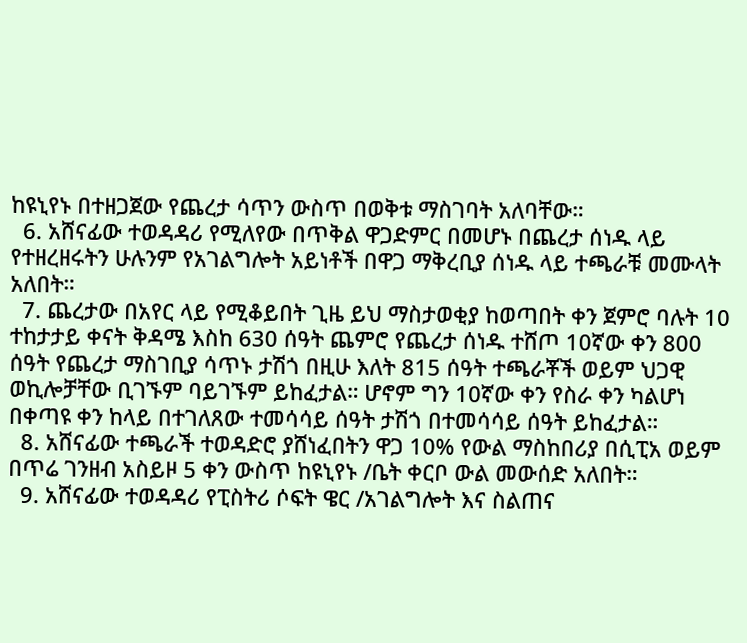ከዩኒየኑ በተዘጋጀው የጨረታ ሳጥን ውስጥ በወቅቱ ማስገባት አለባቸው።
  6. አሸናፊው ተወዳዳሪ የሚለየው በጥቅል ዋጋድምር በመሆኑ በጨረታ ሰነዱ ላይ የተዘረዘሩትን ሁሉንም የአገልግሎት አይነቶች በዋጋ ማቅረቢያ ሰነዱ ላይ ተጫራቹ መሙላት አለበት።
  7. ጨረታው በአየር ላይ የሚቆይበት ጊዜ ይህ ማስታወቂያ ከወጣበት ቀን ጀምሮ ባሉት 10 ተከታታይ ቀናት ቅዳሜ እስከ 630 ሰዓት ጨምሮ የጨረታ ሰነዱ ተሸጦ 10ኛው ቀን 800 ሰዓት የጨረታ ማስገቢያ ሳጥኑ ታሽጎ በዚሁ እለት 815 ሰዓት ተጫራቾች ወይም ህጋዊ ወኪሎቻቸው ቢገኙም ባይገኙም ይከፈታል። ሆኖም ግን 10ኛው ቀን የስራ ቀን ካልሆነ በቀጣዩ ቀን ከላይ በተገለጸው ተመሳሳይ ሰዓት ታሽጎ በተመሳሳይ ሰዓት ይከፈታል።
  8. አሸናፊው ተጫራች ተወዳድሮ ያሸነፈበትን ዋጋ 10% የውል ማስከበሪያ በሲፒአ ወይም በጥሬ ገንዘብ አስይዞ 5 ቀን ውስጥ ከዩኒየኑ /ቤት ቀርቦ ውል መውሰድ አለበት።
  9. አሸናፊው ተወዳዳሪ የፒስትሪ ሶፍት ዌር /አገልግሎት እና ስልጠና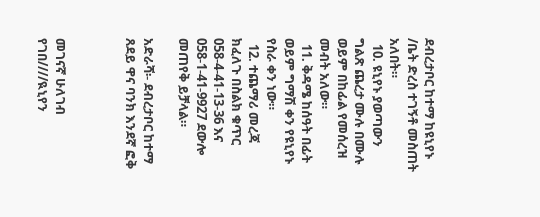ደብረታቦር ከተማ ከዩኒየኑ /ቤት ድረስ ተገኝቶ መስጠት አለበት።
  10. ዩኒየኑ ያወጣውን ግልጽ ጨረታ ሙሉ በሙሉ ወይም በከፊል የመሰረዝ መብት አለው።
  11. ቅዳሜ ከሰዓት በፊት ወይም ግማሽ ቀን የዩኒየኑ የስራ ቀን ነው።
  12. ተጨማሪ መረጃ ክፈለጉ በስልክ ቁጥር 058-4-41-13-36 እና 058-1-41-9927 ደውሎ መጠየቅ ይቻላል።

አድራሻ፡- ደብረታቦር ከተማ ጸደይ ዋና ባንክ እንደኛ ፎቅ



መገናኛ ሁለገብ የገበ////ዪኒየን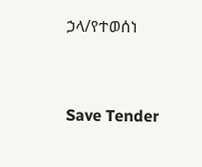ኃላ/የተወሰነ



Save Tender